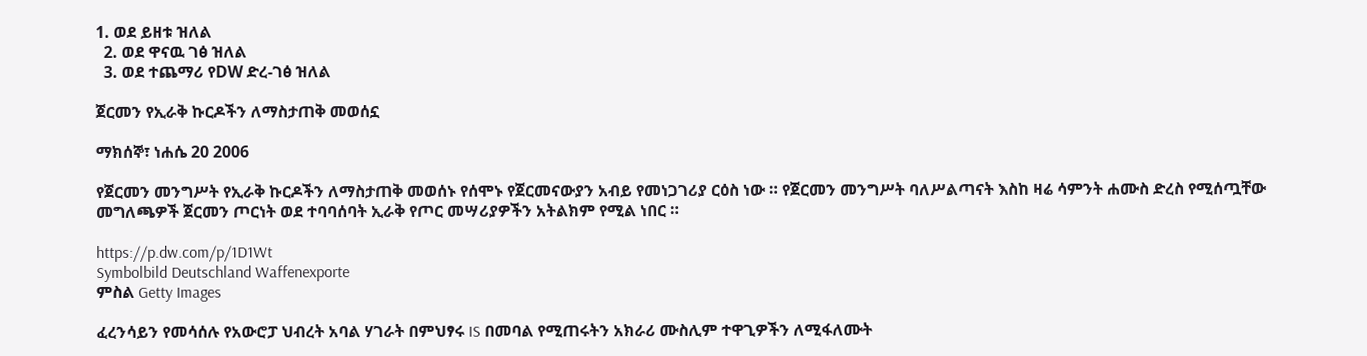1. ወደ ይዘቱ ዝለል
  2. ወደ ዋናዉ ገፅ ዝለል
  3. ወደ ተጨማሪ የDW ድረ-ገፅ ዝለል

ጀርመን የኢራቅ ኩርዶችን ለማስታጠቅ መወሰኗ

ማክሰኞ፣ ነሐሴ 20 2006

የጀርመን መንግሥት የኢራቅ ኩርዶችን ለማስታጠቅ መወሰኑ የሰሞኑ የጀርመናውያን አብይ የመነጋገሪያ ርዕስ ነው ። የጀርመን መንግሥት ባለሥልጣናት እስከ ዛሬ ሳምንት ሐሙስ ድረስ የሚሰጧቸው መግለጫዎች ጀርመን ጦርነት ወደ ተባባሰባት ኢራቅ የጦር መሣሪያዎችን አትልክም የሚል ነበር ።

https://p.dw.com/p/1D1Wt
Symbolbild Deutschland Waffenexporte
ምስል Getty Images

ፈረንሳይን የመሳሰሉ የአውሮፓ ህብረት አባል ሃገራት በምህፃሩ IS በመባል የሚጠሩትን አክራሪ ሙስሊም ተዋጊዎችን ለሚፋለሙት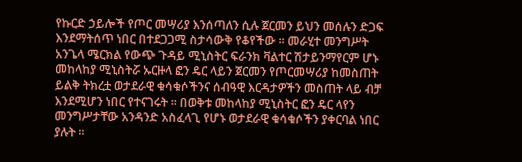የኩርድ ኃይሎች የጦር መሣሪያ እንሰጣለን ሲሉ ጀርመን ይህን መሰሉን ድጋፍ እንደማትሰጥ ነበር በተደጋጋሚ ስታሳውቅ የቆየችው ። መራሂተ መንግሥት አንጌላ ሜርክል የውጭ ጉዳይ ሚኒስትር ፍራንክ ቫልተር ሽታይንማየርም ሆኑ መከላከያ ሚኒስትሯ ኡርዙላ ፎን ዴር ላይን ጀርመን የጦርመሣሪያ ከመስጠት ይልቅ ትክረቷ ወታደራዊ ቁሳቁሶችንና ሰብዓዊ እርዳታዎችን መስጠት ላይ ብቻ እንደሚሆን ነበር የተናገሩት ። በወቅቱ መከላከያ ሚኒስትር ፎን ዴር ላየን መንግሥታቸው አንዳንድ አስፈላጊ የሆኑ ወታደራዊ ቁሳቁሶችን ያቀርባል ነበር ያሉት ።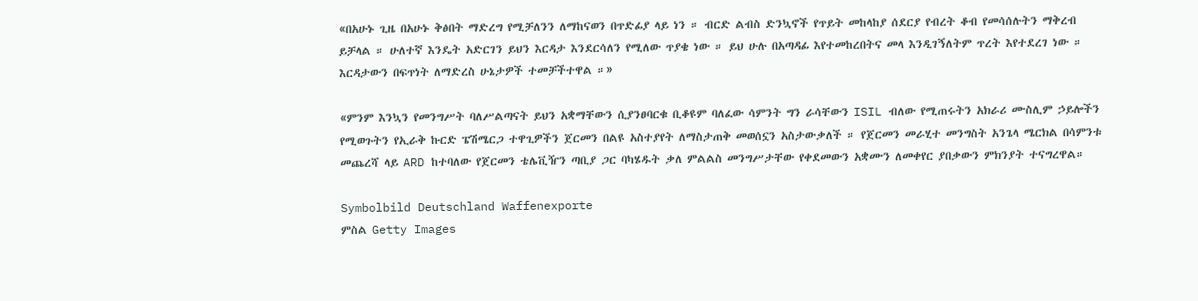«በአሁኑ ጊዜ በአሁኑ ቅፅበት ማድረግ የሚቻለንን ለማከናወን በጥድፊያ ላይ ነን ። ብርድ ልብስ ድንኳኖች የጥይት መከላከያ ሰደርያ የብረት ቆብ የመሳሰሉትን ማቅረብ ይቻላል ። ሁለተኛ እንዴት አድርገን ይህን እርዳታ እንደርሳለን የሚለው ጥያቄ ነው ። ይህ ሁሉ በአጣዳፊ እየተመከረበትና መላ እንዲገኝለትም ጥረት እየተደረገ ነው ። እርዳታውን በፍጥነት ለማድረስ ሁኔታዎች ተመቻችተዋል ።»

«ምንም እንኳን የመንግሥት ባለሥልጣናት ይህን አቋማቸውን ሲያንፀባርቁ ቢቆዩም ባለፈው ሳምንት ግን ራሳቸውን ISIL ብለው የሚጠሩትን አክራሪ ሙስሊም ኃይሎችን የሚወጉትን የኢራቅ ኩርድ ፔሽሜርጋ ተዋጊዎችን ጀርመን በልዩ አስተያየት ለማስታጠቅ መወሰኗን አስታውቃለች ። የጀርመን መራሂተ መንግስት አንጌላ ሜርክል በሳምንቱ መጨረሻ ላይ ARD ከተባለው የጀርመን ቴሌቪዥን ጣቢያ ጋር ባካሄዱት ቃለ ምልልስ መንግሥታቸው የቀደመውን አቋሙን ለመቀየር ያበቃውን ምክንያት ተናግረዋል።

Symbolbild Deutschland Waffenexporte
ምስል Getty Images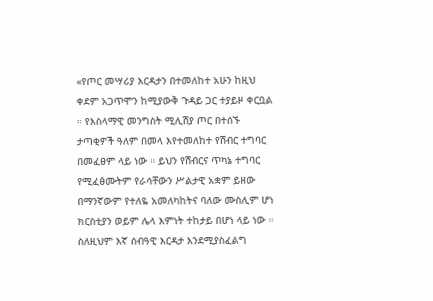«የጦር መሣሪያ እርዳታን በተመለከተ አሁን ከዚህ ቀደም አጋጥሞን ከሚያውቅ ጉዳይ ጋር ተያይዞ ቀርቧል ። የእስላማዊ መንግስት ሚሊሽያ ጦር በተሰኙ ታጣቂዎች ዓለም በመላ እየተመለከተ የሽብር ተግባር በመፈፀም ላይ ነው ። ይህን የሽብርና ጥካኔ ተግባር የሚፈፅሙትም የራሳቸውን ሥልታዊ አቋም ይዘው በማንኛውም የተለዬ አመለካከትና ባለው ሙስሊም ሆነ ክርስቲያን ወይም ሌላ እምነት ተከታይ በሆነ ላይ ነው ። ስለዚህም እኛ ሰብዓዊ እርዳታ እንደሚያስፈልግ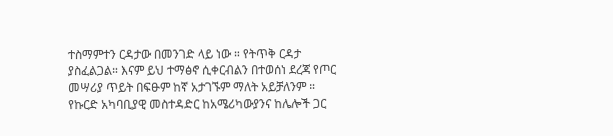ተስማምተን ርዳታው በመንገድ ላይ ነው ። የትጥቅ ርዳታ ያስፈልጋል። እናም ይህ ተማፅኖ ሲቀርብልን በተወሰነ ደረጃ የጦር መሣሪያ ጥይት በፍፁም ከኛ አታገኙም ማለት አይቻለንም ። የኩርድ አካባቢያዊ መስተዳድር ከአሜሪካውያንና ከሌሎች ጋር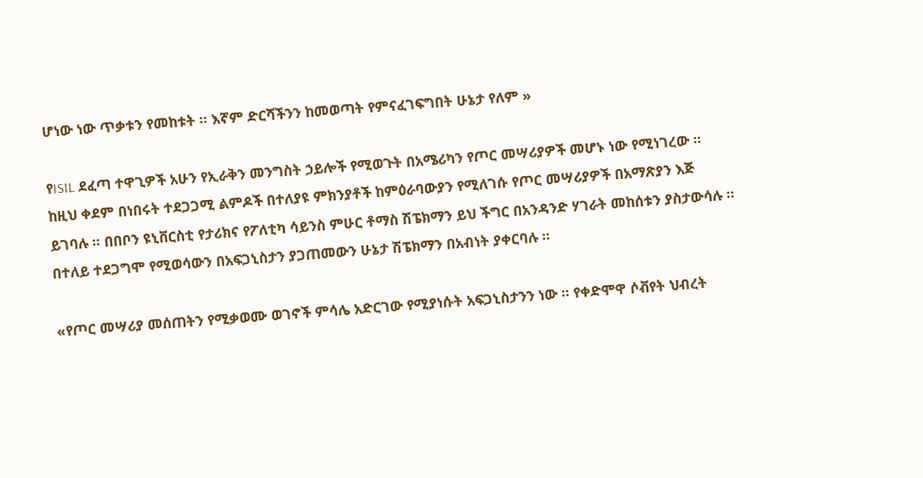ሆነው ነው ጥቃቱን የመከቱት ። እኛም ድርሻችንን ከመወጣት የምናፈገፍግበት ሁኔታ የለም »

የISIL ደፈጣ ተዋጊዎች አሁን የኢራቅን መንግስት ኃይሎች የሚወጉት በአሜሪካን የጦር መሣሪያዎች መሆኑ ነው የሚነገረው ። ከዚህ ቀደም በነበሩት ተደጋጋሚ ልምዶች በተለያዩ ምክንያቶች ከምዕራባውያን የሚለገሱ የጦር መሣሪያዎች በአማጽያን እጅ ይገባሉ ። በበቦን ዩኒቨርስቲ የታሪክና የፖለቲካ ሳይንስ ምሁር ቶማስ ሽፔክማን ይህ ችግር በአንዳንድ ሃገራት መከሰቱን ያስታውሳሉ ። በተለይ ተደጋግሞ የሚወሳውን በአፍጋኒስታን ያጋጠመውን ሁኔታ ሽፔክማን በአብነት ያቀርባሉ ።

«የጦር መሣሪያ መሰጠትን የሚቃወሙ ወገኖች ምሳሌ አድርገው የሚያነሱት አፍጋኒስታንን ነው ። የቀድሞዋ ሶቭየት ህብረት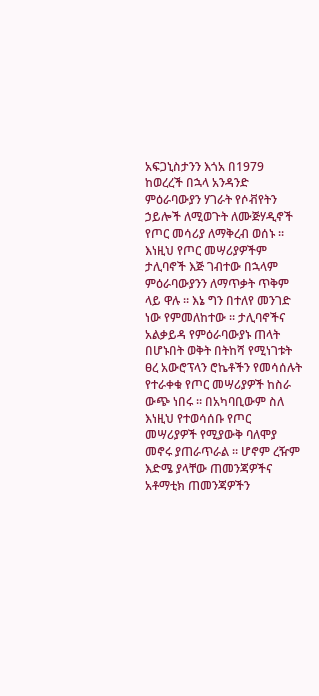አፍጋኒስታንን እጎአ በ1979 ከወረረች በኋላ አንዳንድ ምዕራባውያን ሃገራት የሶቭየትን ኃይሎች ለሚወጉት ለሙጅሃዲኖች የጦር መሳሪያ ለማቅረብ ወሰኑ ። እነዚህ የጦር መሣሪያዎችም ታሊባኖች እጅ ገብተው በኋላም ምዕራባውያንን ለማጥቃት ጥቅም ላይ ዋሉ ። እኔ ግን በተለየ መንገድ ነው የምመለከተው ። ታሊባኖችና አልቃይዳ የምዕራባውያኑ ጠላት በሆኑበት ወቅት በትከሻ የሚነገቱት ፀረ አውሮፕላን ሮኬቶችን የመሳሰሉት የተራቀቁ የጦር መሣሪያዎች ከስራ ውጭ ነበሩ ። በአካባቢውም ስለ እነዚህ የተወሳሰቡ የጦር መሣሪያዎች የሚያውቅ ባለሞያ መኖሩ ያጠራጥራል ። ሆኖም ረዥም እድሜ ያላቸው ጠመንጃዎችና አቶማቲክ ጠመንጃዎችን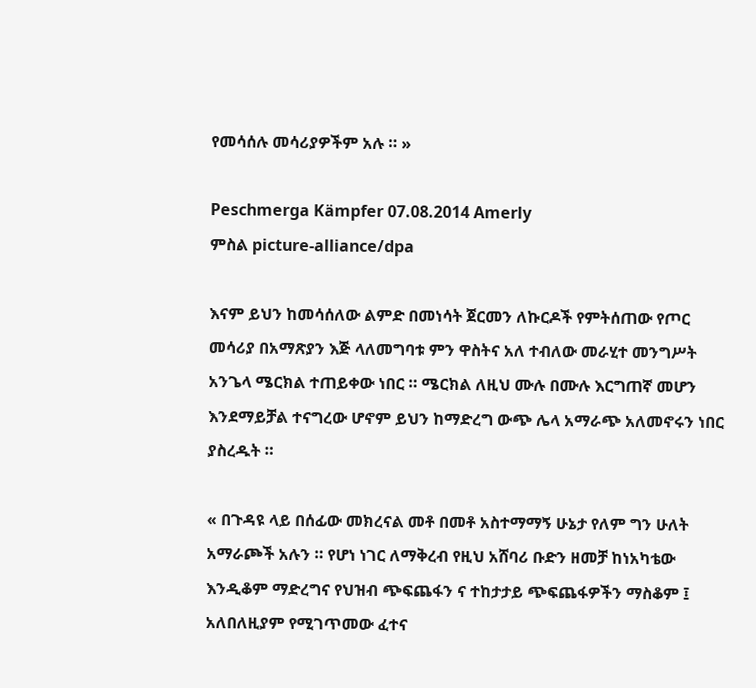የመሳሰሉ መሳሪያዎችም አሉ ። »

Peschmerga Kämpfer 07.08.2014 Amerly
ምስል picture-alliance/dpa

እናም ይህን ከመሳሰለው ልምድ በመነሳት ጀርመን ለኩርዶች የምትሰጠው የጦር መሳሪያ በአማጽያን እጅ ላለመግባቱ ምን ዋስትና አለ ተብለው መራሂተ መንግሥት አንጌላ ሜርክል ተጠይቀው ነበር ። ሜርክል ለዚህ ሙሉ በሙሉ እርግጠኛ መሆን እንደማይቻል ተናግረው ሆኖም ይህን ከማድረግ ውጭ ሌላ አማራጭ አለመኖሩን ነበር ያስረዱት ።

« በጉዳዩ ላይ በሰፊው መክረናል መቶ በመቶ አስተማማኝ ሁኔታ የለም ግን ሁለት አማራጮች አሉን ። የሆነ ነገር ለማቅረብ የዚህ አሸባሪ ቡድን ዘመቻ ከነአካቴው እንዲቆም ማድረግና የህዝብ ጭፍጨፋን ና ተከታታይ ጭፍጨፋዎችን ማስቆም ፤ አለበለዚያም የሚገጥመው ፈተና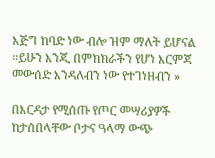እጅግ ከባድ ነው ብሎ ዝም ማለት ይሆናል ።ይሁን እንጂ በምክክራችን የሆነ እርምጃ መውሰድ እንዳለብን ነው የተገነዘብን »

በእርዳታ የሚሰጡ የጦር መሣሪያዎች ከታሰበላቸው ቦታና ዓላማ ውጭ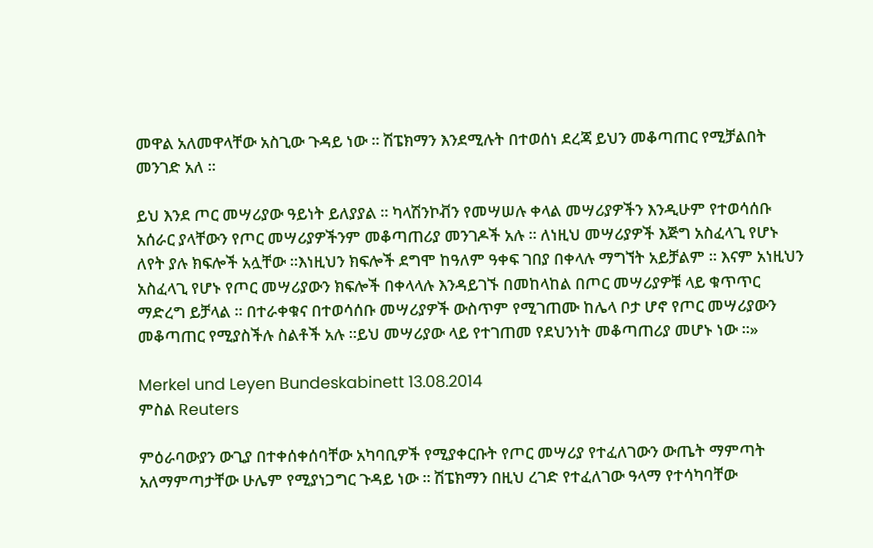መዋል አለመዋላቸው አስጊው ጉዳይ ነው ። ሽፔክማን እንደሚሉት በተወሰነ ደረጃ ይህን መቆጣጠር የሚቻልበት መንገድ አለ ።

ይህ እንደ ጦር መሣሪያው ዓይነት ይለያያል ። ካላሽንኮቭን የመሣሠሉ ቀላል መሣሪያዎችን እንዲሁም የተወሳሰቡ አሰራር ያላቸውን የጦር መሣሪያዎችንም መቆጣጠሪያ መንገዶች አሉ ። ለነዚህ መሣሪያዎች እጅግ አስፈላጊ የሆኑ ለየት ያሉ ክፍሎች አሏቸው ።እነዚህን ክፍሎች ደግሞ ከዓለም ዓቀፍ ገበያ በቀላሉ ማግኘት አይቻልም ። እናም አነዚህን አስፈላጊ የሆኑ የጦር መሣሪያውን ክፍሎች በቀላላሉ እንዳይገኙ በመከላከል በጦር መሣሪያዎቹ ላይ ቁጥጥር ማድረግ ይቻላል ። በተራቀቁና በተወሳሰቡ መሣሪያዎች ውስጥም የሚገጠሙ ከሌላ ቦታ ሆኖ የጦር መሣሪያውን መቆጣጠር የሚያስችሉ ስልቶች አሉ ።ይህ መሣሪያው ላይ የተገጠመ የደህንነት መቆጣጠሪያ መሆኑ ነው ።»

Merkel und Leyen Bundeskabinett 13.08.2014
ምስል Reuters

ምዕራባውያን ውጊያ በተቀሰቀሰባቸው አካባቢዎች የሚያቀርቡት የጦር መሣሪያ የተፈለገውን ውጤት ማምጣት አለማምጣታቸው ሁሌም የሚያነጋግር ጉዳይ ነው ። ሽፔክማን በዚህ ረገድ የተፈለገው ዓላማ የተሳካባቸው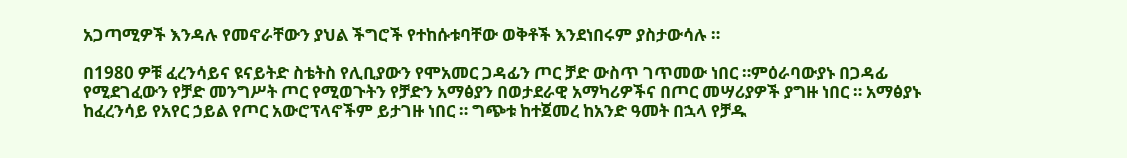አጋጣሚዎች እንዳሉ የመኖራቸውን ያህል ችግሮች የተከሱቱባቸው ወቅቶች እንደነበሩም ያስታውሳሉ ።

በ1980 ዎቹ ፈረንሳይና ዩናይትድ ስቴትስ የሊቢያውን የሞአመር ጋዳፊን ጦር ቻድ ውስጥ ገጥመው ነበር ።ምዕራባውያኑ በጋዳፊ የሚደገፈውን የቻድ መንግሥት ጦር የሚወጉትን የቻድን አማፅያን በወታደራዊ አማካሪዎችና በጦር መሣሪያዎች ያግዙ ነበር ። አማፅያኑ ከፈረንሳይ የአየር ኃይል የጦር አውሮፕላኖችም ይታገዙ ነበር ። ግጭቱ ከተጀመረ ከአንድ ዓመት በኋላ የቻዱ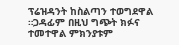ፕሬዝዳንት ከስልጣን ተወግደዋል ።ጋዳፊም በዚህ ግጭት ክፉና ተመተዋል ምክንያቱም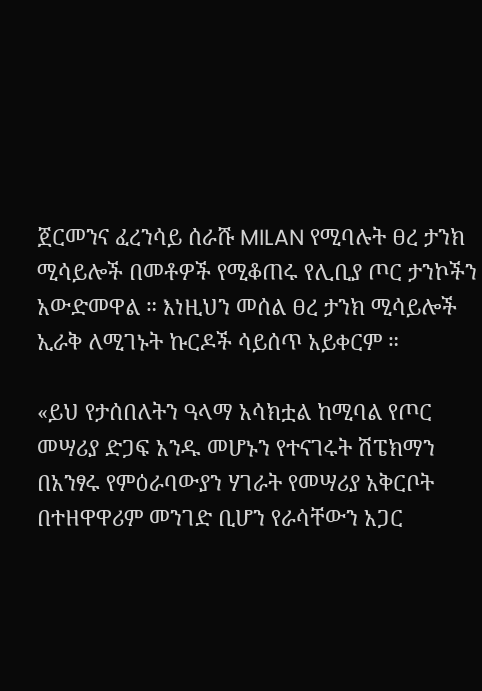ጀርመንና ፈረንሳይ ሰራሹ MILAN የሚባሉት ፀረ ታንክ ሚሳይሎች በመቶዎች የሚቆጠሩ የሊቢያ ጦር ታንኮችን አውድመዋል ። እነዚህን መሰል ፀረ ታንክ ሚሳይሎች ኢራቅ ለሚገኑት ኩርዶች ሳይሰጥ አይቀርም ።

«ይህ የታሰበለትን ዓላማ አሳክቷል ከሚባል የጦር መሣሪያ ድጋፍ አንዱ መሆኑን የተናገሩት ሽፔክማን በአንፃሩ የምዕራባውያን ሃገራት የመሣሪያ አቅርቦት በተዘዋዋሪም መንገድ ቢሆን የራሳቸውን አጋር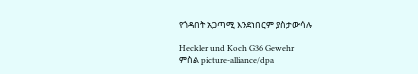የጎዳበት አጋጣሚ እንደነበርም ያስታውሳሉ

Heckler und Koch G36 Gewehr
ምስል picture-alliance/dpa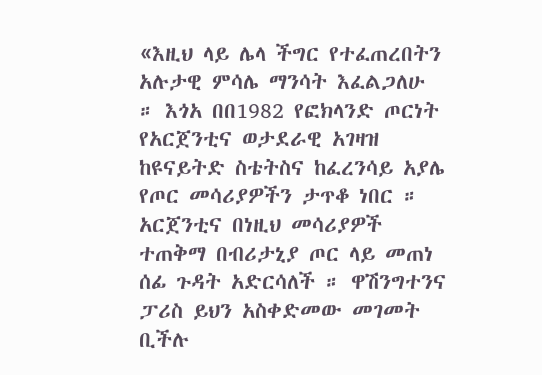«እዚህ ላይ ሌላ ችግር የተፈጠረበትን አሉታዊ ምሳሌ ማንሳት እፈልጋለሁ ። እጎአ በበ1982 የፎክላንድ ጦርነት የአርጀንቲና ወታደራዊ አገዛዝ ከዩናይትድ ስቴትስና ከፈረንሳይ አያሌ የጦር መሳሪያዎችን ታጥቆ ነበር ። አርጀንቲና በነዚህ መሳሪያዎች ተጠቅማ በብሪታኒያ ጦር ላይ መጠነ ሰፊ ጉዳት አድርሳለች ። ዋሽንግተንና ፓሪስ ይህን አስቀድመው መገመት ቢችሉ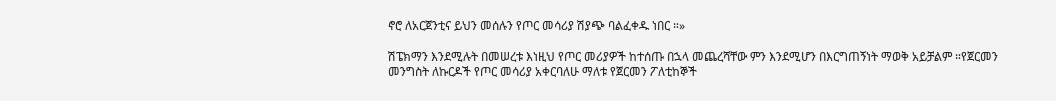ኖሮ ለአርጀንቲና ይህን መሰሉን የጦር መሳሪያ ሽያጭ ባልፈቀዱ ነበር ።»

ሽፔክማን እንደሚሉት በመሠረቱ እነዚህ የጦር መሪያዎች ከተሰጡ በኋላ መጨረሻቸው ምን እንደሚሆን በእርግጠኝነት ማወቅ አይቻልም ።የጀርመን መንግስት ለኩርዶች የጦር መሳሪያ አቀርባለሁ ማለቱ የጀርመን ፖለቲከኞች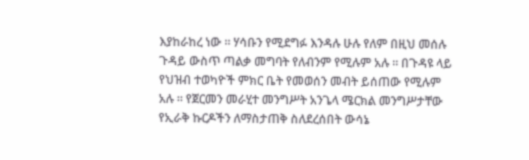እያከራከረ ነው ። ሃሳቡን የሚደግፉ እንዳሉ ሁሉ የለም በዚህ መሰሉ ጉዳይ ውስጥ ጣልቃ መግባት የለብንም የሚሉም አሉ ። በጉዳዩ ላይ የህዝብ ተወካዮች ምክር ቤት የመወሰን መብት ይሰጠው የሚሉም አሉ ። የጀርመን መራሂተ መንግሥት አንጌላ ሜርክል መንግሥታቸው የኢራቅ ኩርዶችን ለማስታጠቅ ስለደረሰበት ውሳኔ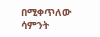በሚቀጥለው ሳምንት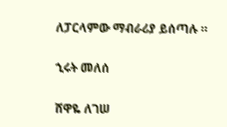ለፓርላምው ማብራሪያ ይሰጣሉ ።

ኂሩት መለሰ

ሸዋዬ ለገሠ